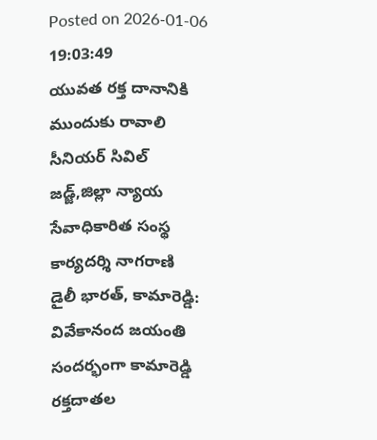Posted on 2026-01-06 19:03:49
యువత రక్త దానానికి ముందుకు రావాలి
సీనియర్ సివిల్ జడ్జ్,జిల్లా న్యాయ సేవాధికారిత సంస్థ కార్యదర్శి నాగరాణి
డైలీ భారత్, కామారెడ్డి: వివేకానంద జయంతి సందర్భంగా కామారెడ్డి రక్తదాతల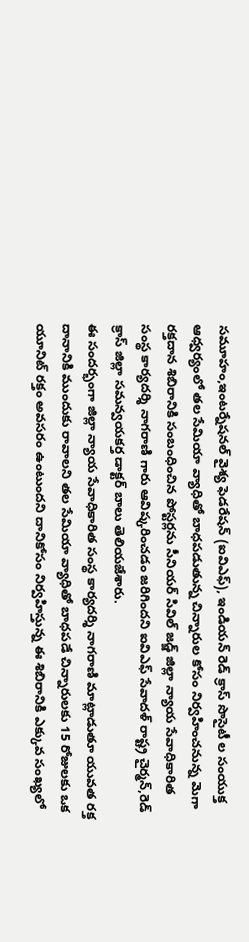సమూహం,ఇంటర్నేషనల్ వైశ్య ఫెడరేషన్ (ఐవిఎఫ్), ఇండియన్ రెడ్ క్రాస్ సొసైటీ ల సంయుక్త ఆధ్వర్యంలో తల సేమియా వ్యాధితో బాధపడుతున్న చిన్నారుల కోసం నిర్వహించనున్న మెగా రక్తదాన శిబిరానికి సంబంధించిన పోస్టర్లను సీనియర్ సివిల్ జడ్జ్ జిల్లా న్యాయ సేవాధికారిత సంస్థ కార్యదర్శి నాగరాణి గారు ఆవిష్కరించడం జరిగిందని ఐవిఎఫ్ సేవాదళ్ రాష్ట్ర చైర్మన్,రెడ్ క్రాస్ జిల్లా సమన్వయకర్త డాక్టర్ బాలు తెలియజేశారు.
ఈ సందర్భంగా జిల్లా న్యాయ సేవాధికారిత సంస్థ కార్యదర్శి నాగరాణి మాట్లాడుతూ యువత రక్త దానానికి ముందుకు రావాలని తల సేమియా వ్యాధితో బాధపడే చిన్నారులకు 15 రోజులకు ఒక యూనిట్ రక్తం అవసరం ఉంటుందని దానికోసం నిర్వహిస్తున్న ఈ శిబిరానికి ఎక్కువ సంఖ్యలో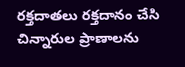రక్తదాతలు రక్తదానం చేసి చిన్నారుల ప్రాణాలను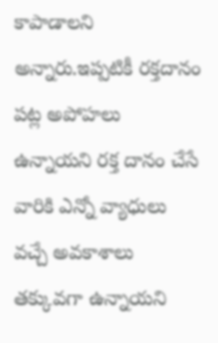కాపాడాలని అన్నారు.ఇప్పటికీ రక్తదానం పట్ల అపోహలు ఉన్నాయని రక్త దానం చేసే వారికి ఎన్నో వ్యాధులు వచ్చే అవకాశాలు తక్కువగా ఉన్నాయని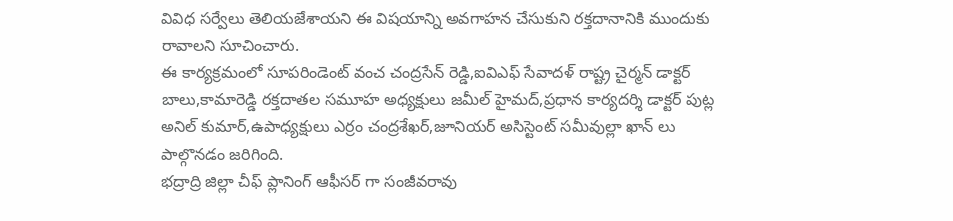వివిధ సర్వేలు తెలియజేశాయని ఈ విషయాన్ని అవగాహన చేసుకుని రక్తదానానికి ముందుకు రావాలని సూచించారు.
ఈ కార్యక్రమంలో సూపరిండెంట్ వంచ చంద్రసేన్ రెడ్డి,ఐవిఎఫ్ సేవాదళ్ రాష్ట్ర చైర్మన్ డాక్టర్ బాలు,కామారెడ్డి రక్తదాతల సమూహ అధ్యక్షులు జమీల్ హైమద్,ప్రధాన కార్యదర్శి డాక్టర్ పుట్ల అనిల్ కుమార్,ఉపాధ్యక్షులు ఎర్రం చంద్రశేఖర్,జూనియర్ అసిస్టెంట్ సమీవుల్లా ఖాన్ లు పాల్గొనడం జరిగింది.
భద్రాద్రి జిల్లా చీఫ్ ప్లానింగ్ ఆఫీసర్ గా సంజీవరావు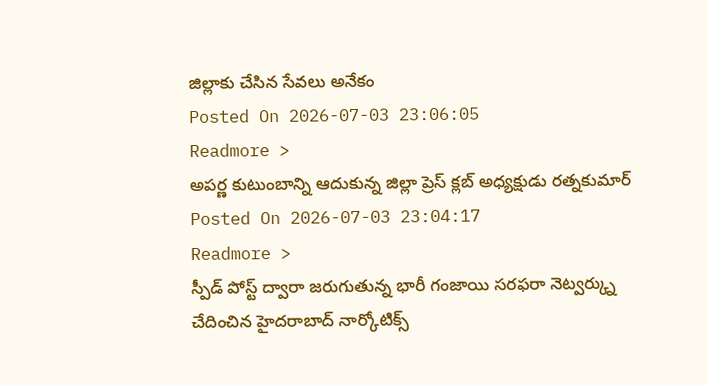జిల్లాకు చేసిన సేవలు అనేకం
Posted On 2026-07-03 23:06:05
Readmore >
అపర్ణ కుటుంబాన్ని ఆదుకున్న జిల్లా ప్రెస్ క్లబ్ అధ్యక్షుడు రత్నకుమార్
Posted On 2026-07-03 23:04:17
Readmore >
స్పీడ్ పోస్ట్ ద్వారా జరుగుతున్న భారీ గంజాయి సరఫరా నెట్వర్క్ను చేదించిన హైదరాబాద్ నార్కోటిక్స్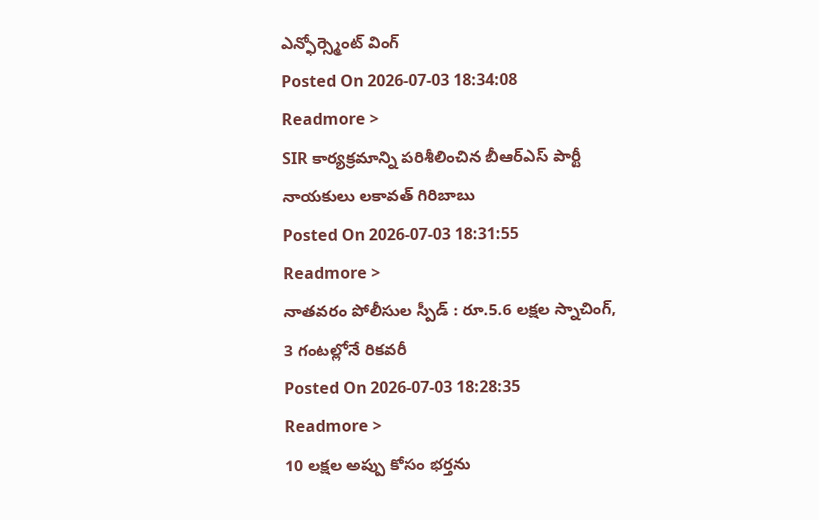ఎన్ఫోర్స్మెంట్ వింగ్
Posted On 2026-07-03 18:34:08
Readmore >
SIR కార్యక్రమాన్ని పరిశీలించిన బీఆర్ఎస్ పార్టీ నాయకులు లకావత్ గిరిబాబు
Posted On 2026-07-03 18:31:55
Readmore >
నాతవరం పోలీసుల స్పీడ్ : రూ.5.6 లక్షల స్నాచింగ్, 3 గంటల్లోనే రికవరీ
Posted On 2026-07-03 18:28:35
Readmore >
10 లక్షల అప్పు కోసం భర్తను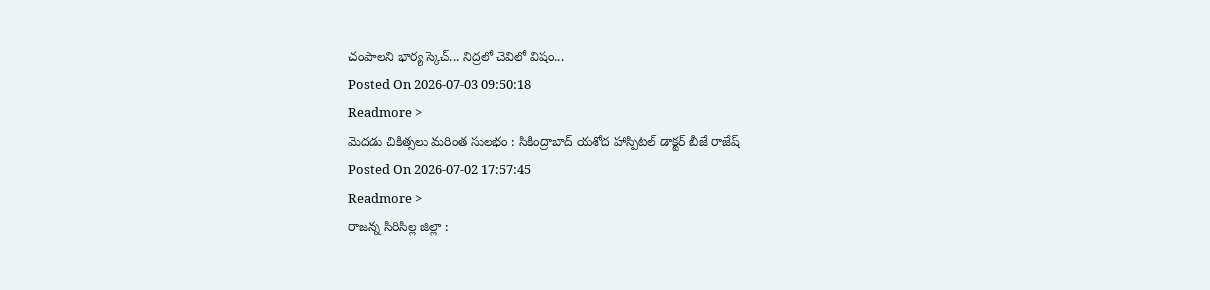చంపాలని భార్య స్కెచ్... నిద్రలో చెవిలో విషం...
Posted On 2026-07-03 09:50:18
Readmore >
మెదడు చికిత్సలు మరింత సులభం : సికింద్రాబాద్ యశోద హాస్పిటల్ డాక్టర్ బీజే రాజేష్
Posted On 2026-07-02 17:57:45
Readmore >
రాజన్న సిరిసిల్ల జిల్లా :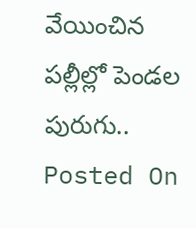వేయించిన పల్లీల్లో పెండల పురుగు..
Posted On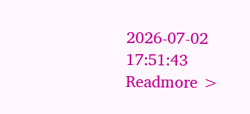2026-07-02 17:51:43
Readmore >